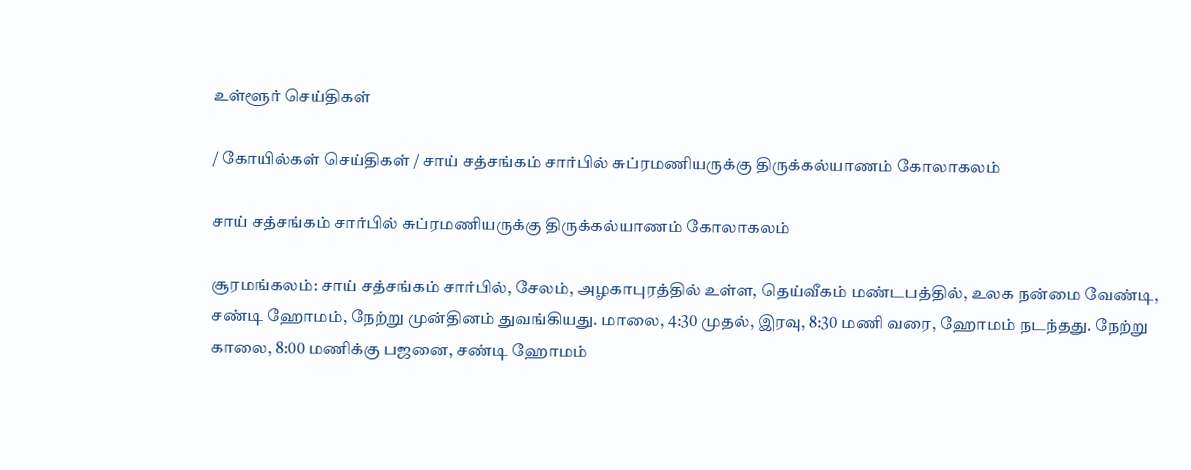உள்ளூர் செய்திகள்

/ கோயில்கள் செய்திகள் / சாய் சத்சங்கம் சார்பில் சுப்ரமணியருக்கு திருக்கல்யாணம் கோலாகலம்

சாய் சத்சங்கம் சார்பில் சுப்ரமணியருக்கு திருக்கல்யாணம் கோலாகலம்

சூரமங்கலம்: சாய் சத்சங்கம் சார்பில், சேலம், அழகாபுரத்தில் உள்ள, தெய்வீகம் மண்டபத்தில், உலக நன்மை வேண்டி, சண்டி ஹோமம், நேற்று முன்தினம் துவங்கியது. மாலை, 4:30 முதல், இரவு, 8:30 மணி வரை, ஹோமம் நடந்தது. நேற்று காலை, 8:00 மணிக்கு பஜனை, சண்டி ஹோமம்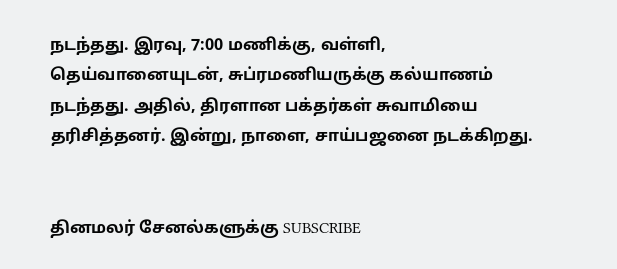நடந்தது. இரவு, 7:00 மணிக்கு, வள்ளி, தெய்வானையுடன், சுப்ரமணியருக்கு கல்யாணம் நடந்தது. அதில், திரளான பக்தர்கள் சுவாமியை தரிசித்தனர். இன்று, நாளை, சாய்பஜனை நடக்கிறது.


தினமலர் சேனல்களுக்கு SUBSCRIBE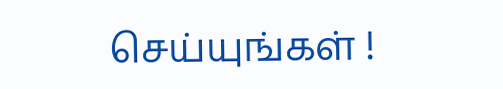செய்யுங்கள் !